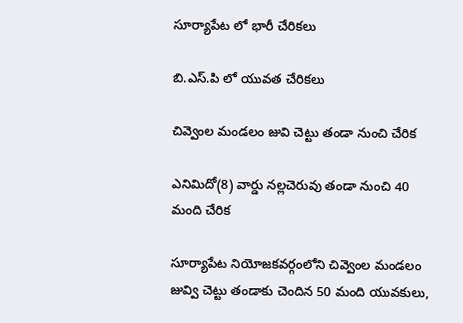సూర్యాపేట లో భారీ చేరికలు

బి.ఎస్.పి లో యువత చేరికలు

చివ్వెంల మండలం జువి చెట్టు తండా నుంచి చేరిక

ఎనిమిదో(8) వార్డు నల్లచెరువు తండా నుంచి 40 మంది చేరిక

సూర్యాపేట నియోజకవర్గంలోని చివ్వెంల మండలం జువ్వి చెట్టు తండాకు చెందిన 50 మంది యువకులు,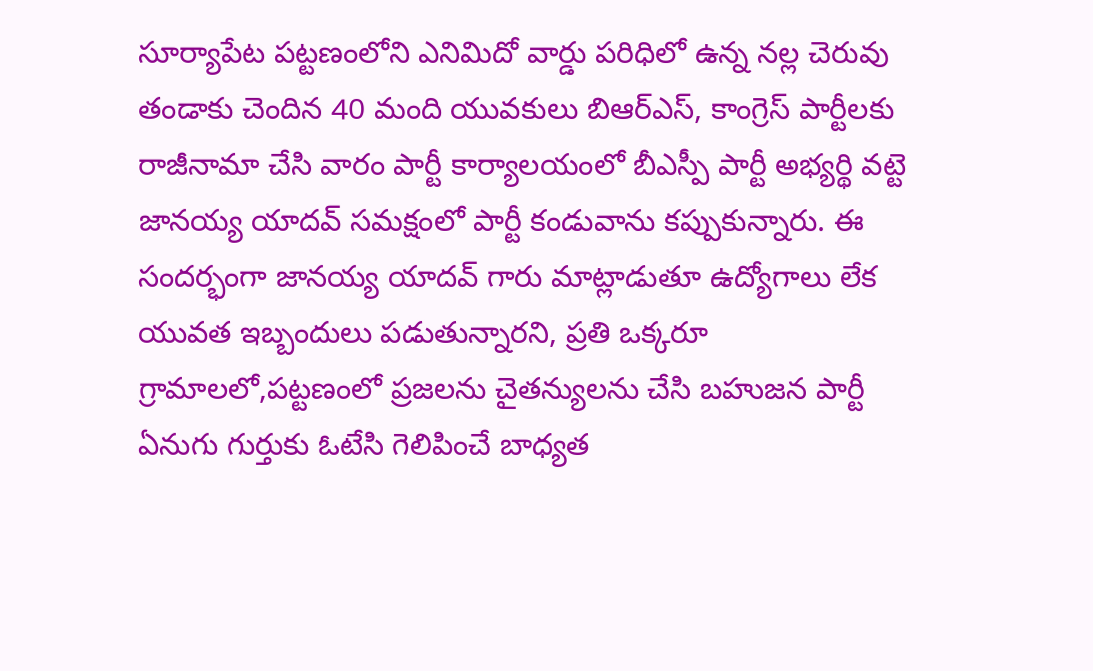సూర్యాపేట పట్టణంలోని ఎనిమిదో వార్డు పరిధిలో ఉన్న నల్ల చెరువు తండాకు చెందిన 40 మంది యువకులు బిఆర్ఎస్, కాంగ్రెస్ పార్టీలకు రాజీనామా చేసి వారం పార్టీ కార్యాలయంలో బీఎస్పీ పార్టీ అభ్యర్థి వట్టె జానయ్య యాదవ్ సమక్షంలో పార్టీ కండువాను కప్పుకున్నారు. ఈ సందర్భంగా జానయ్య యాదవ్ గారు మాట్లాడుతూ ఉద్యోగాలు లేక యువత ఇబ్బందులు పడుతున్నారని, ప్రతి ఒక్కరూ గ్రామాలలో,పట్టణంలో ప్రజలను చైతన్యులను చేసి బహుజన పార్టీ ఏనుగు గుర్తుకు ఓటేసి గెలిపించే బాధ్యత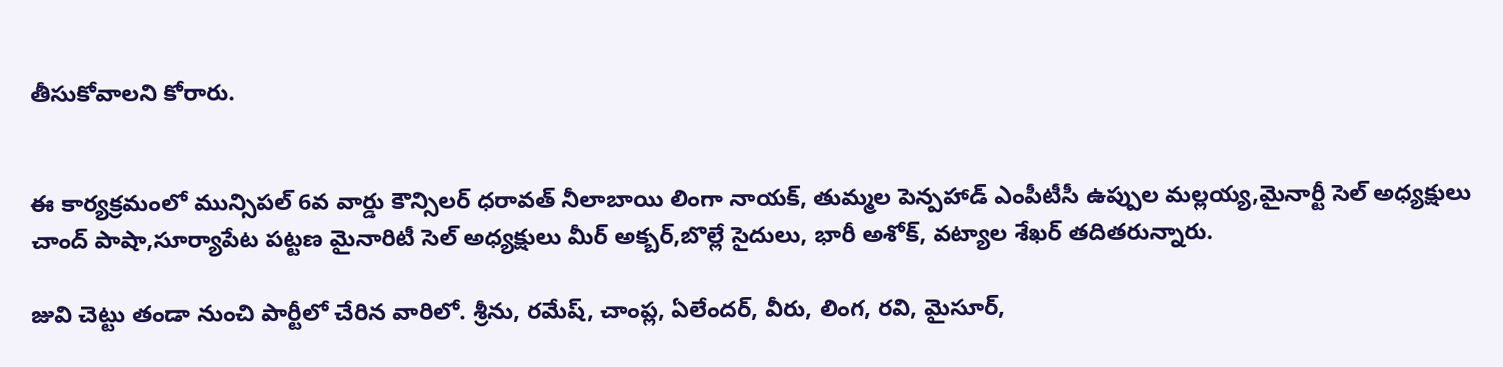తీసుకోవాలని కోరారు.


ఈ కార్యక్రమంలో మున్సిపల్ 6వ వార్డు కౌన్సిలర్ ధరావత్ నీలాబాయి లింగా నాయక్, తుమ్మల పెన్పహాడ్ ఎంపీటీసీ ఉప్పుల మల్లయ్య,మైనార్టీ సెల్ అధ్యక్షులు చాంద్ పాషా,సూర్యాపేట పట్టణ మైనారిటీ సెల్ అధ్యక్షులు మీర్ అక్బర్,బొల్లే సైదులు, భారీ అశోక్, వట్యాల శేఖర్ తదితరున్నారు.

జువి చెట్టు తండా నుంచి పార్టీలో చేరిన వారిలో. శ్రీను, రమేష్, చాంప్ల, ఏలేందర్, వీరు, లింగ, రవి, మైసూర్,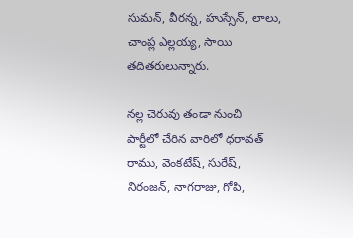సుమన్, వీరన్న, హుస్సేన్, లాలు, చాంప్ల ఎల్లయ్య, సాయి తదితరులున్నారు.

నల్ల చెరువు తండా నుంచి
పార్టీలో చేరిన వారిలో ధరావత్ రాము, వెంకటేష్, సురేష్, నిరంజన్, నాగరాజు, గోపి,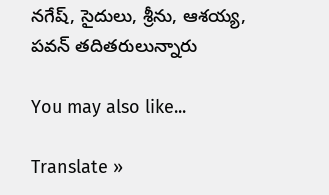నగేష్, సైదులు, శ్రీను, ఆశయ్య, పవన్ తదితరులున్నారు

You may also like...

Translate »